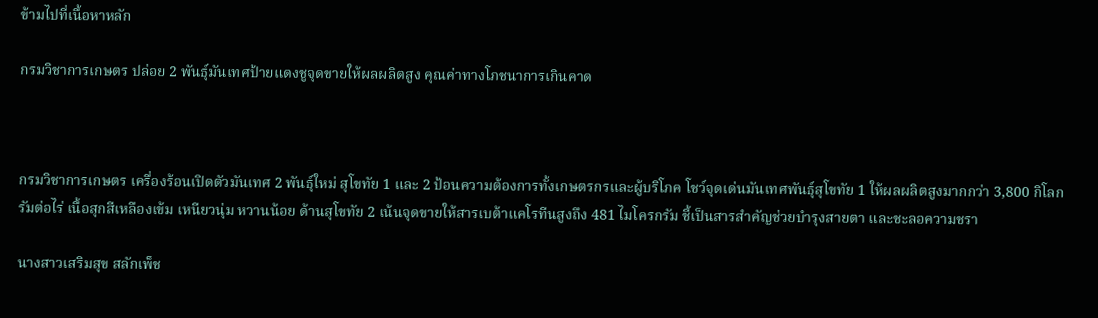ข้ามไปที่เนื้อหาหลัก

กรมวิชาการเกษตร ปล่อย 2 พันธุ์มันเทศป้ายแดงชูจุดขายให้ผลผลิตสูง คุณค่าทางโภชนาการเกินคาด



กรมวิชาการเกษตร เครื่องร้อนเปิดตัวมันเทศ 2 พันธุ์ใหม่ สุโขทัย 1 และ 2 ป้อนความต้องการทั้งเกษตรกรและผู้บริโภค โชว์จุดเด่นมันเทศพันธุ์สุโขทัย 1 ให้ผลผลิตสูงมากกว่า 3,800 กิโลกรัมต่อไร่ เนื้อสุกสีเหลืองเข้ม เหนียวนุ่ม หวานน้อย ด้านสุโขทัย 2 เน้นจุดขายให้สารเบต้าแคโรทีนสูงถึง 481 ไมโครกรัม ชี้เป็นสารสำคัญช่วยบำรุงสายตา และชะลอความชรา

นางสาวเสริมสุข สลักเพ็ช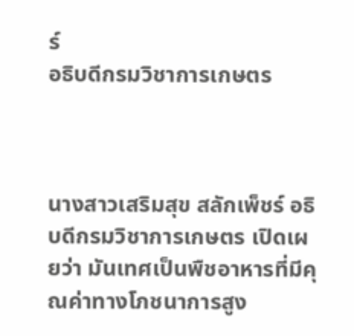ร์
อธิบดีกรมวิชาการเกษตร



นางสาวเสริมสุข สลักเพ็ชร์ อธิบดีกรมวิชาการเกษตร เปิดเผยว่า มันเทศเป็นพืชอาหารที่มีคุณค่าทางโภชนาการสูง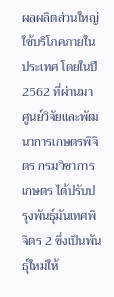ผลผลิตส่วนใหญ่ใช้บริโภคภายในประเทศ โดยในปี 2562 ที่ผ่านมา ศูนย์วิจัยและพัฒนาการเกษตรพิจิตร กรมวิชาการเกษตร ได้ปรับปรุงพันธุ์มันเทศพิจิตร 2 ซึ่งเป็นพันธุ์ใหม่ให้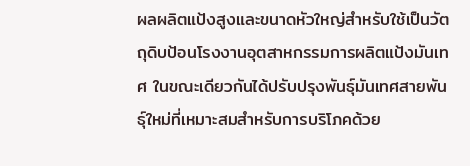ผลผลิตแป้งสูงและขนาดหัวใหญ่สำหรับใช้เป็นวัตถุดิบป้อนโรงงานอุตสาหกรรมการผลิตแป้งมันเทศ ในขณะเดียวกันได้ปรับปรุงพันธุ์มันเทศสายพันธุ์ใหม่ที่เหมาะสมสำหรับการบริโภคด้วย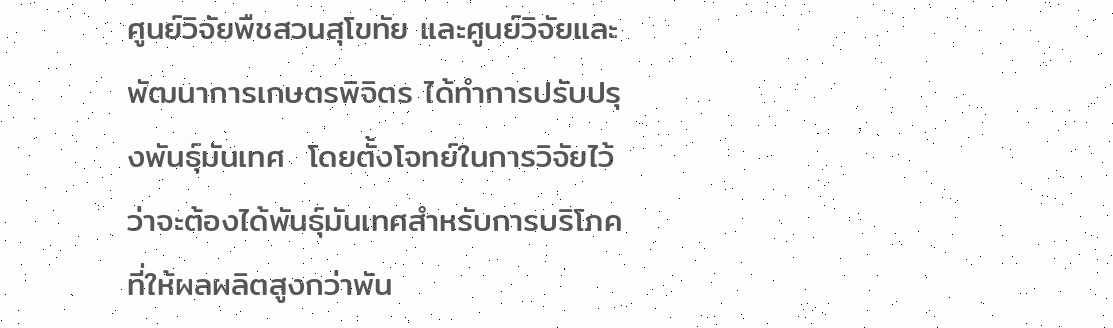ศูนย์วิจัยพืชสวนสุโขทัย และศูนย์วิจัยและพัฒนาการเกษตรพิจิตร ได้ทำการปรับปรุงพันธุ์มันเทศ  โดยตั้งโจทย์ในการวิจัยไว้ว่าจะต้องได้พันธุ์มันเทศสำหรับการบริโภคที่ให้ผลผลิตสูงกว่าพัน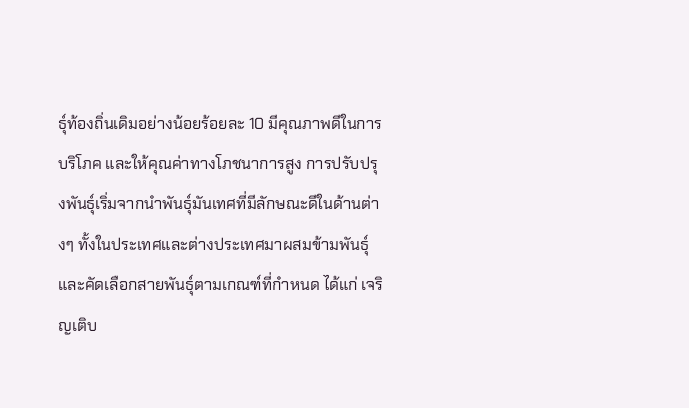ธุ์ท้องถิ่นเดิมอย่างน้อยร้อยละ 10 มีคุณภาพดีในการบริโภค และให้คุณค่าทางโภชนาการสูง การปรับปรุงพันธุ์เริ่มจากนำพันธุ์มันเทศที่มีลักษณะดีในด้านต่างๆ ทั้งในประเทศและต่างประเทศมาผสมข้ามพันธุ์ และคัดเลือกสายพันธุ์ตามเกณฑ์ที่กำหนด ได้แก่ เจริญเติบ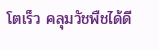โตเร็ว คลุมวัชพืชได้ดี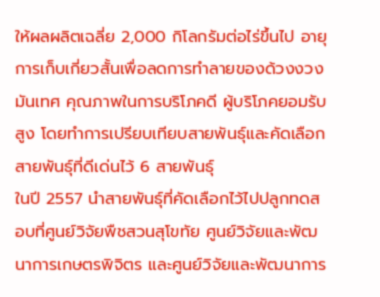ให้ผลผลิตเฉลี่ย 2,000 กิโลกรัมต่อไร่ขึ้นไป อายุการเก็บเกี่ยวสั้นเพื่อลดการทำลายของด้วงงวงมันเทศ คุณภาพในการบริโภคดี ผู้บริโภคยอมรับสูง โดยทำการเปรียบเทียบสายพันธุ์และคัดเลือกสายพันธุ์ที่ดีเด่นไว้ 6 สายพันธุ์
ในปี 2557 นำสายพันธุ์ที่คัดเลือกไว้ไปปลูกทดสอบที่ศูนย์วิจัยพืชสวนสุโขทัย ศูนย์วิจัยและพัฒนาการเกษตรพิจิตร และศูนย์วิจัยและพัฒนาการ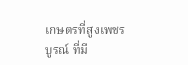เกษตรที่สูงเพชรบูรณ์ ที่มี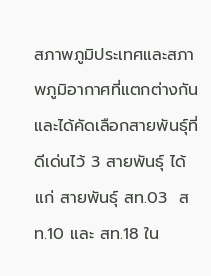สภาพภูมิประเทศและสภาพภูมิอากาศที่แตกต่างกัน และได้คัดเลือกสายพันธุ์ที่ดีเด่นไว้ 3 สายพันธุ์ ได้แก่ สายพันธุ์ สท.03  สท.10 และ สท.18 ใน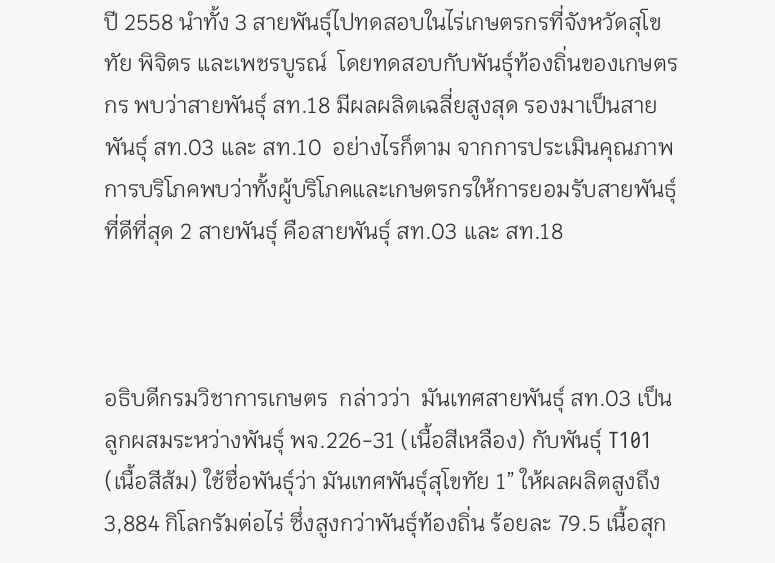ปี 2558 นำทั้ง 3 สายพันธุ์ไปทดสอบในไร่เกษตรกรที่จังหวัดสุโขทัย พิจิตร และเพชรบูรณ์  โดยทดสอบกับพันธุ์ท้องถิ่นของเกษตรกร พบว่าสายพันธุ์ สท.18 มีผลผลิตเฉลี่ยสูงสุด รองมาเป็นสายพันธุ์ สท.03 และ สท.10  อย่างไรก็ตาม จากการประเมินคุณภาพการบริโภคพบว่าทั้งผู้บริโภคและเกษตรกรให้การยอมรับสายพันธุ์ที่ดีที่สุด 2 สายพันธุ์ คือสายพันธุ์ สท.03 และ สท.18



อธิบดีกรมวิชาการเกษตร  กล่าวว่า  มันเทศสายพันธุ์ สท.03 เป็นลูกผสมระหว่างพันธุ์ พจ.226-31 (เนื้อสีเหลือง) กับพันธุ์ T101 (เนื้อสีส้ม) ใช้ชื่อพันธุ์ว่า มันเทศพันธุ์สุโขทัย 1” ให้ผลผลิตสูงถึง 3,884 กิโลกรัมต่อไร่ ซึ่งสูงกว่าพันธุ์ท้องถิ่น ร้อยละ 79.5 เนื้อสุก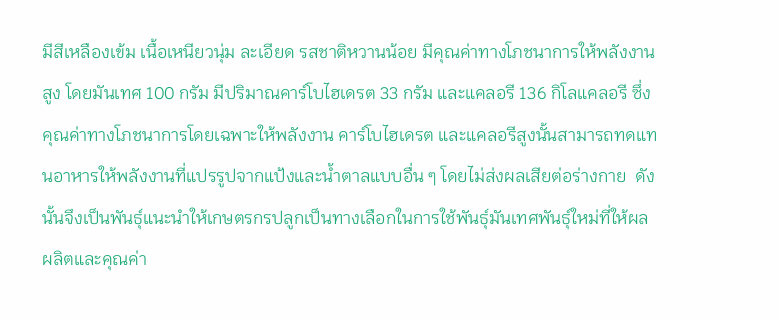มีสีเหลืองเข้ม เนื้อเหนียวนุ่ม ละเอียด รสชาติหวานน้อย มีคุณค่าทางโภชนาการให้พลังงานสูง โดยมันเทศ 100 กรัม มีปริมาณคาร์โบไฮเดรต 33 กรัม และแคลอรี 136 กิโลแคลอรี ซึ่งคุณค่าทางโภชนาการโดยเฉพาะให้พลังงาน คาร์โบไฮเดรต และแคลอรีสูงนั้นสามารถทดแทนอาหารให้พลังงานที่แปรรูปจากแป้งและน้ำตาลแบบอื่น ๆ โดยไม่ส่งผลเสียต่อร่างกาย  ดังนั้นจึงเป็นพันธุ์แนะนำให้เกษตรกรปลูกเป็นทางเลือกในการใช้พันธุ์มันเทศพันธุ์ใหม่ที่ให้ผลผลิตและคุณค่า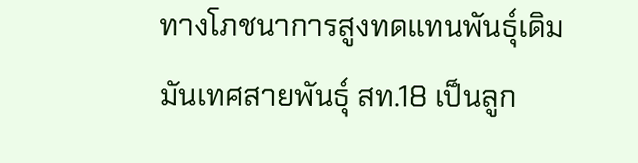ทางโภชนาการสูงทดแทนพันธุ์เดิม
มันเทศสายพันธุ์ สท.18 เป็นลูก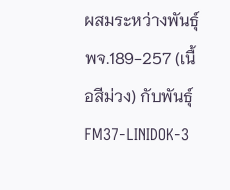ผสมระหว่างพันธุ์ พจ.189-257 (เนื้อสีม่วง) กับพันธุ์ FM37-LINIDOK-3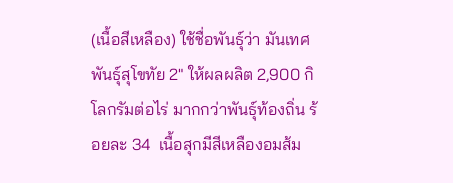(เนื้อสีเหลือง) ใช้ชื่อพันธุ์ว่า มันเทศพันธุ์สุโขทัย 2" ให้ผลผลิต 2,900 กิโลกรัมต่อไร่ มากกว่าพันธุ์ท้องถิ่น ร้อยละ 34  เนื้อสุกมีสีเหลืองอมส้ม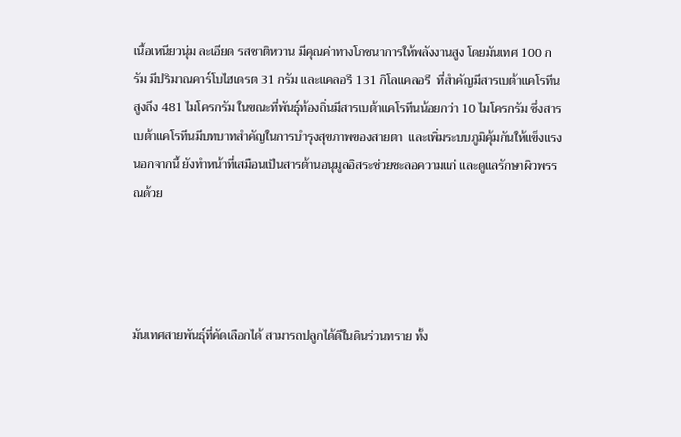เนื้อเหนียวนุ่ม ละเอียด รสชาติหวาน มีคุณค่าทางโภชนาการให้พลังงานสูง โดยมันเทศ 100 กรัม มีปริมาณคาร์โบไฮเดรต 31 กรัม และแคลอรี 131 กิโลแคลอรี  ที่สำคัญมีสารเบต้าแคโรทีนสูงถึง 481 ไมโครกรัม ในขณะที่พันธุ์ท้องถิ่นมีสารเบต้าแคโรทีนน้อยกว่า 10 ไมโครกรัม ซึ่งสารเบต้าแคโรทีนมีบทบาทสำคัญในการบำรุงสุขภาพของสายตา  และเพิ่มระบบภูมิคุ้มกันให้แข็งแรง นอกจากนี้ ยังทำหน้าที่เสมือนเป็นสารต้านอนุมูลอิสระช่วยชะลอความแก่ และดูแลรักษาผิวพรรณด้วย




มันเทศสายพันธุ์ที่คัดเลือกได้ สามารถปลูกได้ดีในดินร่วนทราย ทั้ง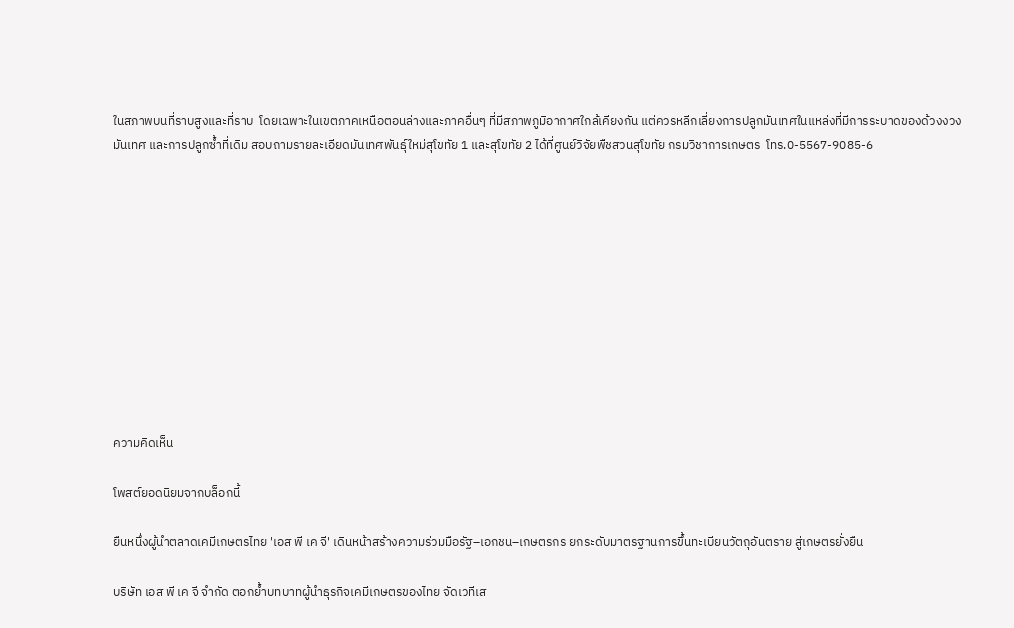ในสภาพบนที่ราบสูงและที่ราบ  โดยเฉพาะในเขตภาคเหนือตอนล่างและภาคอื่นๆ ที่มีสภาพภูมิอากาศใกล้เคียงกัน แต่ควรหลีกเลี่ยงการปลูกมันเทศในแหล่งที่มีการระบาดของด้วงงวงมันเทศ และการปลูกซ้ำที่เดิม สอบถามรายละเอียดมันเทศพันธุ์ใหม่สุโขทัย 1 และสุโขทัย 2 ได้ที่ศูนย์วิจัยพืชสวนสุโขทัย กรมวิชาการเกษตร  โทร.0-5567-9085-6











ความคิดเห็น

โพสต์ยอดนิยมจากบล็อกนี้

ยืนหนึ่งผู้นำตลาดเคมีเกษตรไทย 'เอส พี เค จี' เดินหน้าสร้างความร่วมมือรัฐ–เอกชน–เกษตรกร ยกระดับมาตรฐานการขึ้นทะเบียนวัตถุอันตราย สู่เกษตรยั่งยืน

บริษัท เอส พี เค จี จำกัด ตอกย้ำบทบาทผู้นำธุรกิจเคมีเกษตรของไทย จัดเวทีเส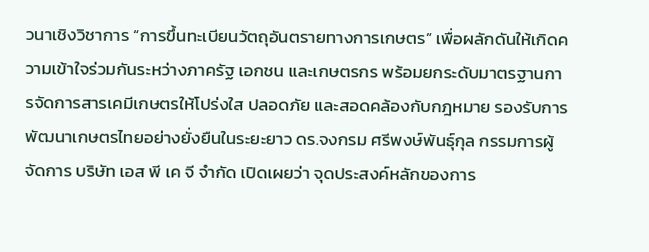วนาเชิงวิชาการ “การขึ้นทะเบียนวัตถุอันตรายทางการเกษตร” เพื่อผลักดันให้เกิดความเข้าใจร่วมกันระหว่างภาครัฐ เอกชน และเกษตรกร พร้อมยกระดับมาตรฐานการจัดการสารเคมีเกษตรให้โปร่งใส ปลอดภัย และสอดคล้องกับกฎหมาย รองรับการพัฒนาเกษตรไทยอย่างยั่งยืนในระยะยาว ดร.จงกรม ศรีพงษ์พันธุ์กุล กรรมการผู้จัดการ บริษัท เอส พี เค จี จำกัด เปิดเผยว่า จุดประสงค์หลักของการ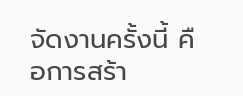จัดงานครั้งนี้ คือการสร้า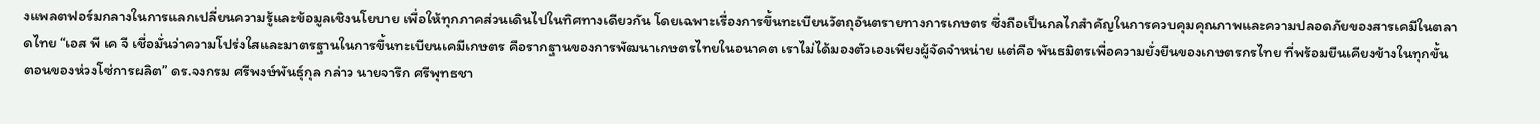งแพลตฟอร์มกลางในการแลกเปลี่ยนความรู้และข้อมูลเชิงนโยบาย เพื่อให้ทุกภาคส่วนเดินไปในทิศทางเดียวกัน โดยเฉพาะเรื่องการขึ้นทะเบียนวัตถุอันตรายทางการเกษตร ซึ่งถือเป็นกลไกสำคัญในการควบคุมคุณภาพและความปลอดภัยของสารเคมีในตลาดไทย “เอส พี เค จี เชื่อมั่นว่าความโปร่งใสและมาตรฐานในการขึ้นทะเบียนเคมีเกษตร คือรากฐานของการพัฒนาเกษตรไทยในอนาคต เราไม่ได้มองตัวเองเพียงผู้จัดจำหน่าย แต่คือ พันธมิตรเพื่อความยั่งยืนของเกษตรกรไทย ที่พร้อมยืนเคียงข้างในทุกขั้นตอนของห่วงโซ่การผลิต” ดร.จงกรม ศรีพงษ์พันธุ์กุล กล่าว นายจารึก ศรีพุทธชา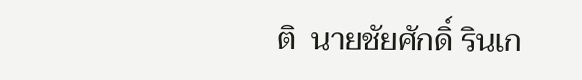ติ  นายชัยศักดิ์ รินเก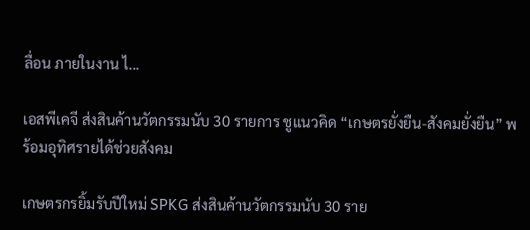ลื่อน ภายในงาน ไ...

เอสพีเคจี ส่งสินค้านวัตกรรมนับ 30 รายการ ชูแนวคิด “เกษตรยั่งยืน-สังคมยั่งยืน” พร้อมอุทิศรายได้ช่วยสังคม

เกษตรกรยิ้มรับปีใหม่ SPKG ส่งสินค้านวัตกรรมนับ 30 ราย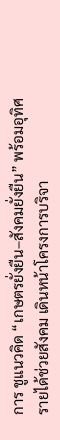การ ชูแนวคิด “เกษตรยั่งยืน–สังคมยั่งยืน” พร้อมอุทิศรายได้ช่วยสังคม เดินหน้าโครงการบริจา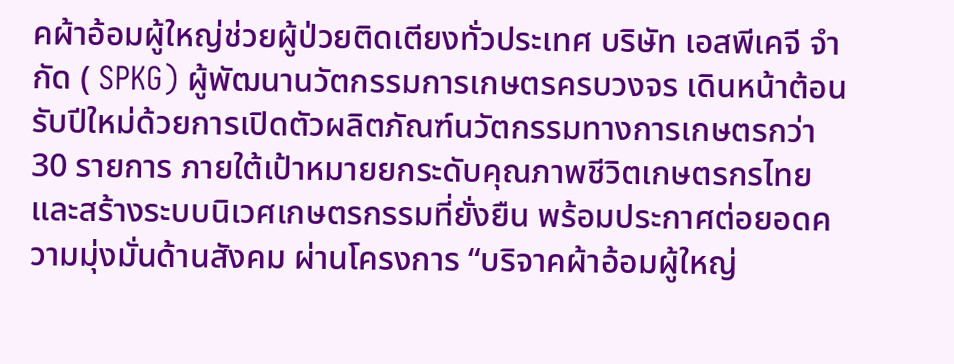คผ้าอ้อมผู้ใหญ่ช่วยผู้ป่วยติดเตียงทั่วประเทศ บริษัท เอสพีเคจี จำกัด ( SPKG) ผู้พัฒนานวัตกรรมการเกษตรครบวงจร เดินหน้าต้อนรับปีใหม่ด้วยการเปิดตัวผลิตภัณฑ์นวัตกรรมทางการเกษตรกว่า 30 รายการ ภายใต้เป้าหมายยกระดับคุณภาพชีวิตเกษตรกรไทยและสร้างระบบนิเวศเกษตรกรรมที่ยั่งยืน พร้อมประกาศต่อยอดความมุ่งมั่นด้านสังคม ผ่านโครงการ “บริจาคผ้าอ้อมผู้ใหญ่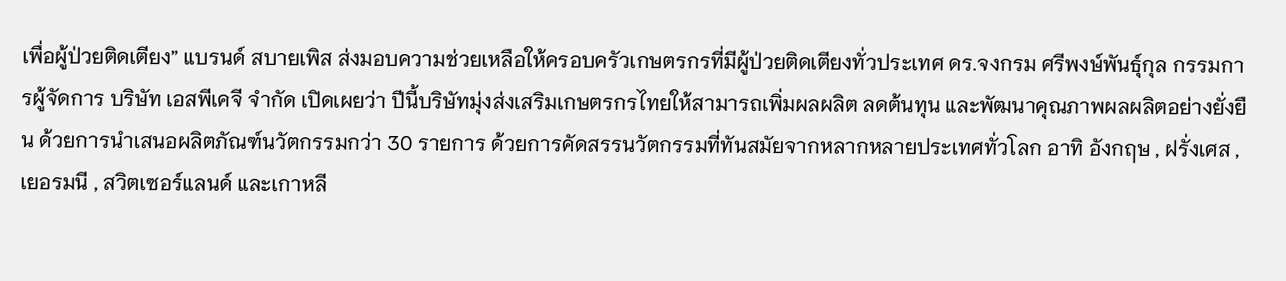เพื่อผู้ป่วยติดเตียง” แบรนด์ สบายเพิส ส่งมอบความช่วยเหลือให้ครอบครัวเกษตรกรที่มีผู้ป่วยติดเตียงทั่วประเทศ ดร.จงกรม ศรีพงษ์พันธุ์กุล กรรมการผู้จัดการ บริษัท เอสพีเคจี จำกัด เปิดเผยว่า ปีนี้บริษัทมุ่งส่งเสริมเกษตรกรไทยให้สามารถเพิ่มผลผลิต ลดต้นทุน และพัฒนาคุณภาพผลผลิตอย่างยั่งยืน ด้วยการนำเสนอผลิตภัณฑ์นวัตกรรมกว่า 30 รายการ ด้วยการคัดสรรนวัตกรรมที่ทันสมัยจากหลากหลายประเทศทั่วโลก อาทิ อังกฤษ , ฝรั่งเศส , เยอรมนี , สวิตเซอร์แลนด์ และเกาหลี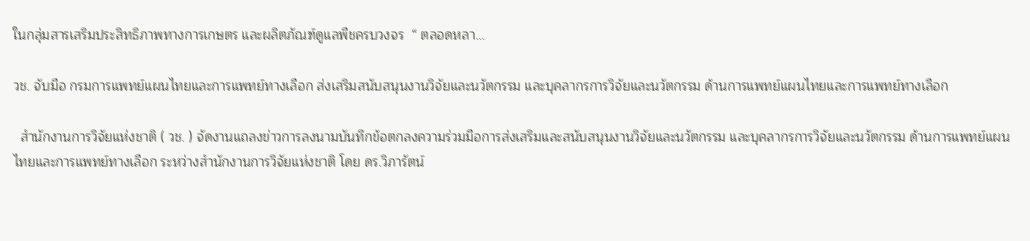ในกลุ่มสารเสริมประสิทธิภาพทางการเกษตร และผลิตภัณฑ์ดูแลพืชครบวงจร  “ ตลอดหลา...

วช. จับมือ กรมการแพทย์แผนไทยและการแพทย์ทางเลือก ส่งเสริมสนับสนุนงานวิจัยและนวัตกรรม และบุคลากรการวิจัยและนวัตกรรม ด้านการแพทย์แผนไทยและการแพทย์ทางเลือก

  สำนักงานการวิจัยแห่งชาติ ( วช. ) จัดงานแถลงข่าวการลงนามบันทึกข้อตกลงความร่วมมือการส่งเสริมและสนับสนุนงานวิจัยและนวัตกรรม และบุคลากรการวิจัยและนวัตกรรม ด้านการแพทย์แผนไทยและการแพทย์ทางเลือก ระหว่างสำนักงานการวิจัยแห่งชาติ โดย ดร.วิภารัตน์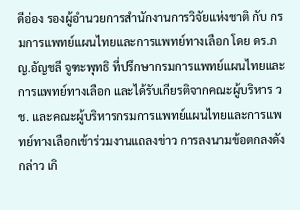ดีอ่อง รองผู้อำนวยการสำนักงานการวิจัยแห่งชาติ กับ กรมการแพทย์แผนไทยและการแพทย์ทางเลือก โดย ดร.ภญ.อัญชลี จูฑะพุทธิ ที่ปรึกษากรมการแพทย์แผนไทยและการแพทย์ทางเลือก และได้รับเกียรติจากคณะผู้บริหาร วช. และคณะผู้บริหารกรมการแพทย์แผนไทยและการแพทย์ทางเลือกเข้าร่วมงานแถลงข่าว การลงนามข้อตกลงดังกล่าว เกิ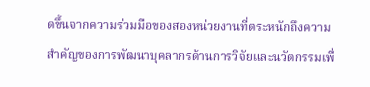ดขึ้นจากความร่วมมือของสองหน่วยงานที่ตระหนักถึงความสำคัญของการพัฒนาบุคลากรด้านการวิจัยและนวัตกรรมเพื่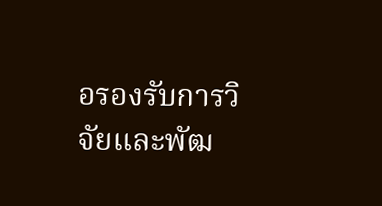อรองรับการวิจัยและพัฒ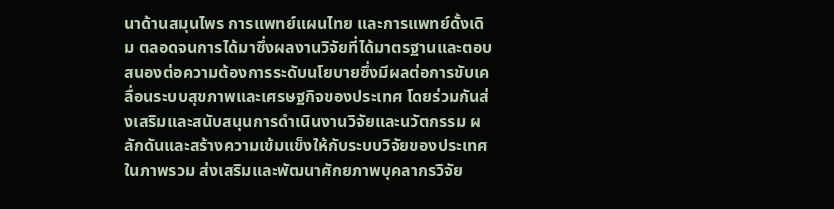นาด้านสมุนไพร การแพทย์แผนไทย และการแพทย์ดั้งเดิม ตลอดจนการได้มาซึ่งผลงานวิจัยที่ได้มาตรฐานและตอบสนองต่อความต้องการระดับนโยบายซึ่งมีผลต่อการขับเคลื่อนระบบสุขภาพและเศรษฐกิจของประเทศ โดยร่วมกันส่งเสริมและสนับสนุนการดำเนินงานวิจัยและนวัตกรรม ผลักดันและสร้างความเข้มแข็งให้กับระบบวิจัยของประเทศในภาพรวม ส่งเสริมและพัฒนาศักยภาพบุคลากรวิจัย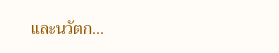และนวัตก...